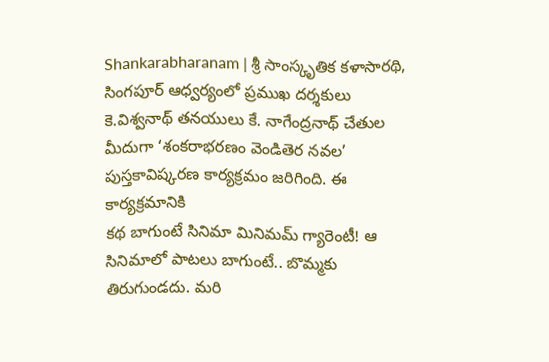Shankarabharanam | శ్రీ సాంస్కృతిక కళాసారథి, సింగపూర్ ఆధ్వర్యంలో ప్రముఖ దర్శకులు కె.విశ్వనాథ్ తనయులు కే. నాగేంద్రనాథ్ చేతుల మీదుగా ‘శంకరాభరణం వెండితెర నవల’ పుస్తకావిష్కరణ కార్యక్రమం జరిగింది. ఈ కార్యక్రమానికి
కథ బాగుంటే సినిమా మినిమమ్ గ్యారెంటీ! ఆ సినిమాలో పాటలు బాగుంటే.. బొమ్మకు తిరుగుండదు. మరి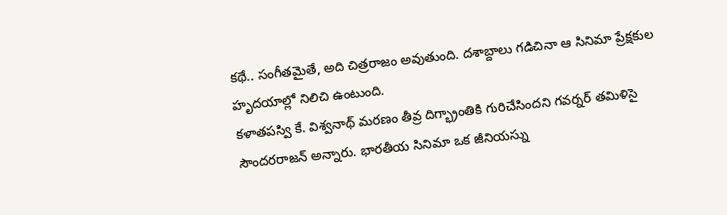కథే.. సంగీతమైతే, అది చిత్రరాజం అవుతుంది. దశాబ్దాలు గడిచినా ఆ సినిమా ప్రేక్షకుల హృదయాల్లో నిలిచి ఉంటుంది.
కళాతపస్వి కే. విశ్వనాథ్ మరణం తీవ్ర దిగ్భ్రాంతికి గురిచేసిందని గవర్నర్ తమిళిసై సౌందరరాజన్ అన్నారు. భారతీయ సినిమా ఒక జీనియస్ను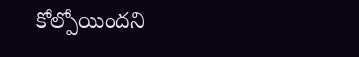కోల్పోయిందని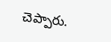చెప్పారు.